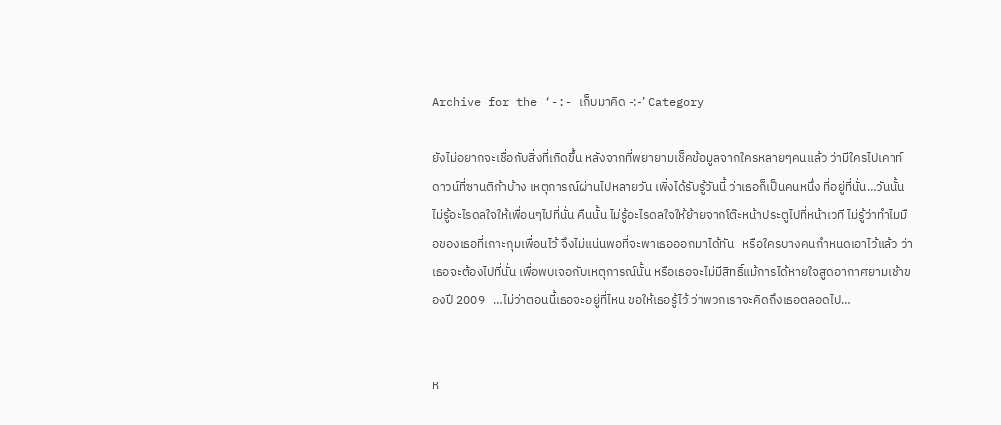Archive for the ‘-:- เก็บมาคิด -:-’ Category

ยังไม่อยากจะเชื่อกับสิ่งที่เกิดขึ้น หลังจากที่พยายามเช็คข้อมูลจากใครหลายๆคนแล้ว ว่ามีใครไปเคาท์ดาวน์ที่ซานติก้าบ้าง เหตุการณ์ผ่านไปหลายวัน เพิ่งได้รับรู้วันนี้ ว่าเธอก็เป็นคนหนึ่ง ที่อยู่ที่นั่น…วันนั้น ไม่รู้อะไรดลใจให้เพื่อนๆไปที่นั่น คืนนั้น ไม่รู้อะไรดลใจให้ย้ายจากโต๊ะหน้าประตูไปที่หน้าเวที ไม่รู้ว่าทำไมมือของเธอที่เกาะกุมเพื่อนไว้ จึงไม่แน่นพอที่จะพาเธอออกมาได้ทัน   หรือใครบางคนกำหนดเอาไว้แล้ว ว่าเธอจะต้องไปที่นั่น เพื่อพบเจอกับเหตุการณ์นั้น หรือเธอจะไม่มีสิทธิ์แม้การได้หายใจสูดอากาศยามเช้าของปี 2009   …ไม่ว่าตอนนี้เธอจะอยู่ที่ไหน ขอให้เธอรู้ไว้ ว่าพวกเราจะคิดถึงเธอตลอดไป…


ห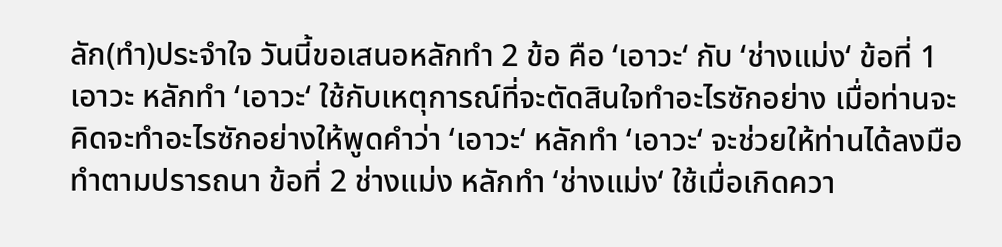ลัก(ทำ)ประจำใจ วันนี้ขอเสนอหลักทำ 2 ข้อ คือ ‘เอาวะ‘ กับ ‘ช่างแม่ง‘ ข้อที่ 1 เอาวะ หลักทำ ‘เอาวะ‘ ใช้กับเหตุการณ์ที่จะตัดสินใจทำอะไรซักอย่าง เมื่อท่านจะคิดจะทำอะไรซักอย่างให้พูดคำว่า ‘เอาวะ‘ หลักทำ ‘เอาวะ‘ จะช่วยให้ท่านได้ลงมือทำตามปรารถนา ข้อที่ 2 ช่างแม่ง หลักทำ ‘ช่างแม่ง‘ ใช้เมื่อเกิดควา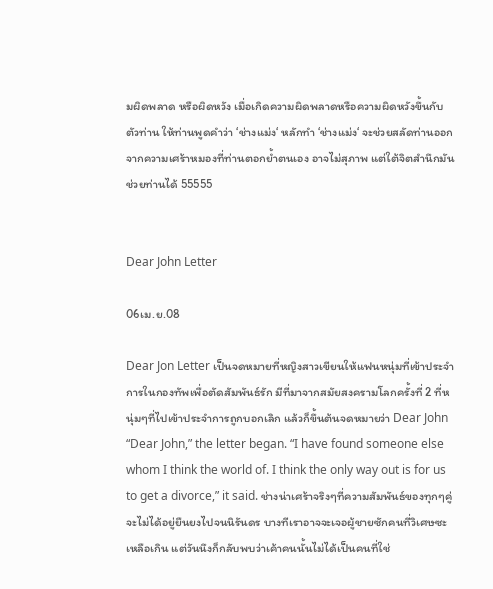มผิดพลาด หรือผิดหวัง เมื่อเกิดความผิดพลาดหรือความผิดหวังขึ้นกับตัวท่าน ให้ท่านพูดคำว่า ‘ช่างแม่ง‘ หลักทำ ‘ช่างแม่ง‘ จะช่วยสลัดท่านออกจากความเศร้าหมองที่ท่านตอกย้ำตนเอง อาจไม่สุภาพ แต่ใต้จิตสำนึกมันช่วยท่านได้ 55555


Dear John Letter

06เม.ย.08

Dear Jon Letter เป็นจดหมายที่หญิงสาวเขียนให้แฟนหนุ่มที่เข้าประจำการในกองทัพเพื่อตัดสัมพันธ์รัก มีที่มาจากสมัยสงครามโลกครั้งที่ 2 ที่หนุ่มๆที่ไปเข้าประจำการถูกบอกเลิก แล้วก็ขึ้นต้นจดหมายว่า Dear John “Dear John,” the letter began. “I have found someone else whom I think the world of. I think the only way out is for us to get a divorce,” it said. ช่างน่าเศร้าจริงๆที่ความสัมพันธ์ของทุกๆคู่จะไม่ได้อยู่ยืนยงไปจนนิรันดร บางทีเราอาจจะเจอผู้ชายซักคนที่วิเศษซะเหลือเกิน แต่วันนึงก็กลับพบว่าเค้าคนนั้นไม่ได้เป็นคนที่ใช่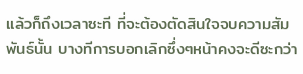แล้วก็ถึงเวลาซะที ที่จะต้องตัดสินใจจบความสัมพันธ์นั้น บางทีการบอกเลิกซึ่งๆหน้าคงจะดีซะกว่า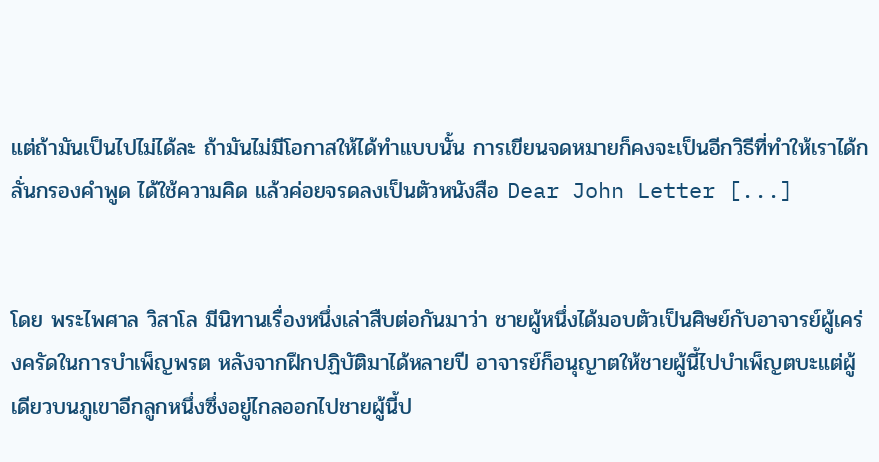แต่ถ้ามันเป็นไปไม่ได้ละ ถ้ามันไม่มีโอกาสให้ได้ทำแบบนั้น การเขียนจดหมายก็คงจะเป็นอีกวิธีที่ทำให้เราได้กลั่นกรองคำพูด ได้ใช้ความคิด แล้วค่อยจรดลงเป็นตัวหนังสือ Dear John Letter [...]


โดย พระไพศาล วิสาโล มีนิทานเรื่องหนึ่งเล่าสืบต่อกันมาว่า ชายผู้หนึ่งได้มอบตัวเป็นศิษย์กับอาจารย์ผู้เคร่งครัดในการบำเพ็ญพรต หลังจากฝึกปฏิบัติมาได้หลายปี อาจารย์ก็อนุญาตให้ชายผู้นี้ไปบำเพ็ญตบะแต่ผู้เดียวบนภูเขาอีกลูกหนึ่งซึ่งอยู่ไกลออกไปชายผู้นี้ป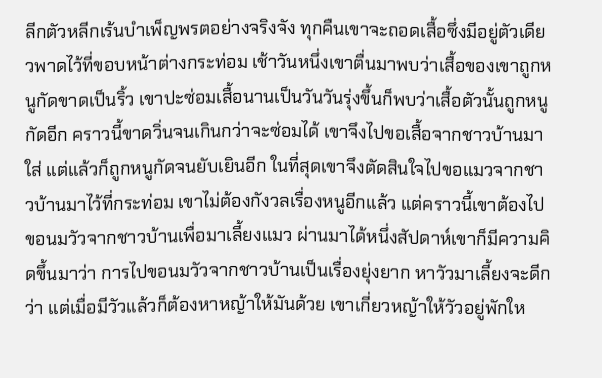ลีกตัวหลีกเร้นบำเพ็ญพรตอย่างจริงจัง ทุกคืนเขาจะถอดเสื้อซึ่งมีอยู่ตัวเดียวพาดไว้ที่ขอบหน้าต่างกระท่อม เช้าวันหนึ่งเขาตื่นมาพบว่าเสื้อของเขาถูกหนูกัดขาดเป็นริ้ว เขาปะซ่อมเสื้อนานเป็นวันวันรุ่งขึ้นก็พบว่าเสื้อตัวนั้นถูกหนูกัดอีก คราวนี้ขาดวิ่นจนเกินกว่าจะซ่อมได้ เขาจึงไปขอเสื้อจากชาวบ้านมาใส่ แต่แล้วก็ถูกหนูกัดจนยับเยินอีก ในที่สุดเขาจึงตัดสินใจไปขอแมวจากชาวบ้านมาไว้ที่กระท่อม เขาไม่ต้องกังวลเรื่องหนูอีกแล้ว แต่คราวนี้เขาต้องไปขอนมวัวจากชาวบ้านเพื่อมาเลี้ยงแมว ผ่านมาได้หนึ่งสัปดาห์เขาก็มีความคิดขึ้นมาว่า การไปขอนมวัวจากชาวบ้านเป็นเรื่องยุ่งยาก หาวัวมาเลี้ยงจะดีกว่า แต่เมื่อมีวัวแล้วก็ต้องหาหญ้าให้มันด้วย เขาเกี่ยวหญ้าให้วัวอยู่พักให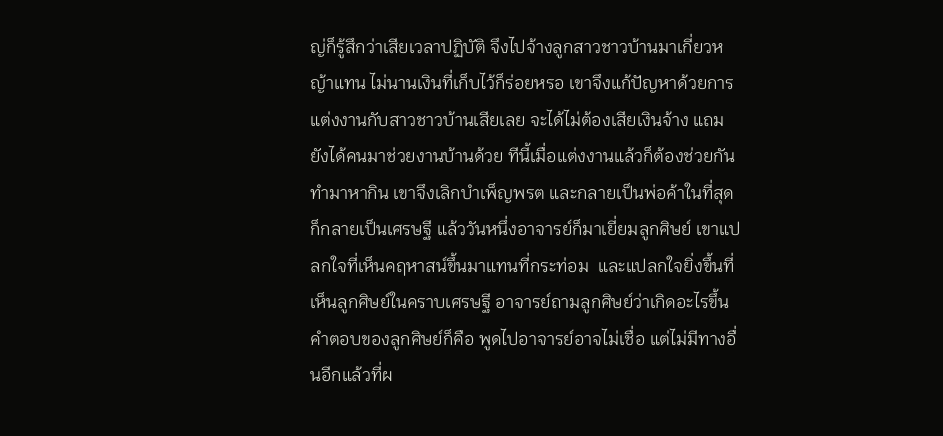ญ่ก็รู้สึกว่าเสียเวลาปฏิบัติ จึงไปจ้างลูกสาวชาวบ้านมาเกี่ยวหญ้าแทน ไม่นานเงินที่เก็บไว้ก็ร่อยหรอ เขาจึงแก้ปัญหาด้วยการแต่งงานกับสาวชาวบ้านเสียเลย จะได้ไม่ต้องเสียเงินจ้าง แถมยังได้คนมาช่วยงานบ้านด้วย ทีนี้เมื่อแต่งงานแล้วก็ต้องช่วยกันทำมาหากิน เขาจึงเลิกบำเพ็ญพรต และกลายเป็นพ่อค้าในที่สุดก็กลายเป็นเศรษฐี แล้ววันหนึ่งอาจารย์ก็มาเยี่ยมลูกศิษย์ เขาแปลกใจที่เห็นคฤหาสน์ขึ้นมาแทนที่กระท่อม  และแปลกใจยิ่งขึ้นที่เห็นลูกศิษย์ในคราบเศรษฐี อาจารย์ถามลูกศิษย์ว่าเกิดอะไรขึ้น คำตอบของลูกศิษย์ก็คือ พูดไปอาจารย์อาจไม่เชื่อ แต่ไม่มีทางอื่นอีกแล้วที่ผ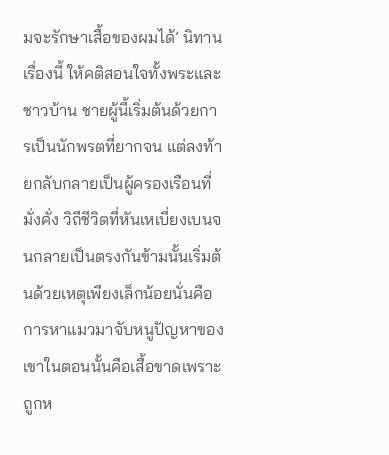มจะรักษาเสื้อของผมได้’ นิทานเรื่องนี้ ให้คติสอนใจทั้งพระและชาวบ้าน ชายผู้นี้เริ่มต้นด้วยการเป็นนักพรตที่ยากจน แต่ลงท้ายกลับกลายเป็นผู้ครองเรือนที่มั่งคั่ง วิถีชีวิตที่หันเหเบี่ยงเบนจนกลายเป็นตรงกันข้ามนั้นเริ่มต้นด้วยเหตุเพียงเล็กน้อยนั่นคือการหาแมวมาจับหนูปัญหาของเขาในตอนนั้นคือเสื้อขาดเพราะถูกห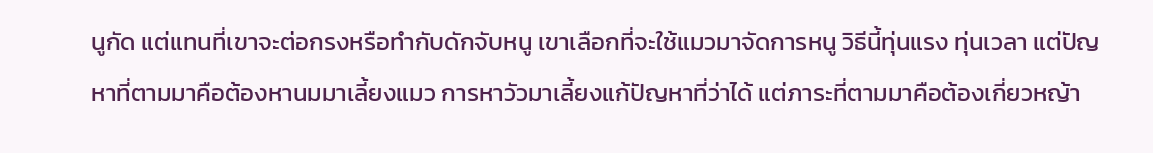นูกัด แต่แทนที่เขาจะต่อกรงหรือทำกับดักจับหนู เขาเลือกที่จะใช้แมวมาจัดการหนู วิธีนี้ทุ่นแรง ทุ่นเวลา แต่ปัญหาที่ตามมาคือต้องหานมมาเลี้ยงแมว การหาวัวมาเลี้ยงแก้ปัญหาที่ว่าได้ แต่ภาระที่ตามมาคือต้องเกี่ยวหญ้า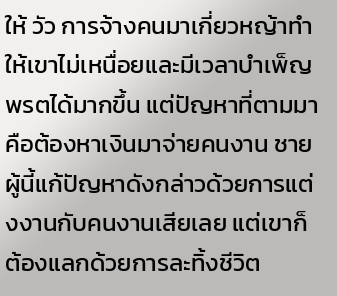ให้ วัว การจ้างคนมาเกี่ยวหญ้าทำให้เขาไม่เหนื่อยและมีเวลาบำเพ็ญพรตได้มากขึ้น แต่ปัญหาที่ตามมาคือต้องหาเงินมาจ่ายคนงาน ชายผู้นี้แก้ปัญหาดังกล่าวด้วยการแต่งงานกับคนงานเสียเลย แต่เขาก็ต้องแลกด้วยการละทิ้งชีวิต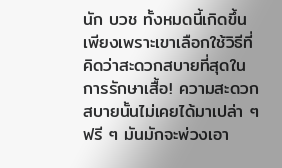นัก บวช ทั้งหมดนี้เกิดขึ้นเพียงเพราะเขาเลือกใช้วิธีที่คิดว่าสะดวกสบายที่สุดในการรักษาเสื้อ! ความสะดวกสบายนั้นไม่เคยได้มาเปล่า ๆ ฟรี ๆ มันมักจะพ่วงเอา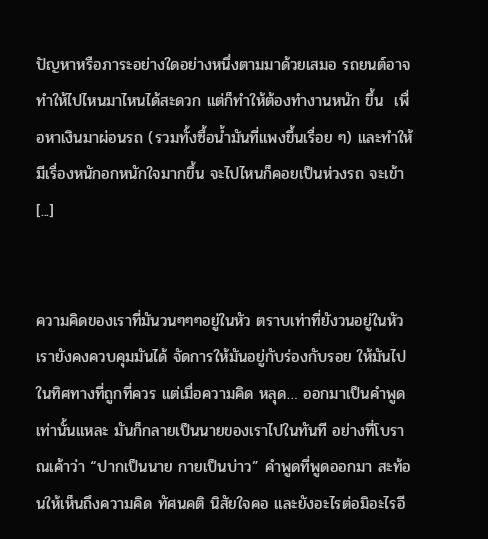ปัญหาหรือภาระอย่างใดอย่างหนึ่งตามมาด้วยเสมอ รถยนต์อาจทำให้ไปไหนมาไหนได้สะดวก แต่ก็ทำให้ต้องทำงานหนัก ขึ้น  เพื่อหาเงินมาผ่อนรถ (รวมทั้งซื้อน้ำมันที่แพงขึ้นเรื่อย ๆ) และทำให้มีเรื่องหนักอกหนักใจมากขึ้น จะไปไหนก็คอยเป็นห่วงรถ จะเข้า [...]


ความคิดของเราที่มันวนๆๆๆอยู่ในหัว ตราบเท่าที่ยังวนอยู่ในหัว เรายังคงควบคุมมันได้ จัดการให้มันอยู่กับร่องกับรอย ให้มันไปในทิศทางที่ถูกที่ควร แต่เมื่อความคิด หลุด… ออกมาเป็นคำพูด เท่านั้นแหละ มันก็กลายเป็นนายของเราไปในทันที อย่างที่โบราณเค้าว่า “ปากเป็นนาย กายเป็นบ่าว” คำพูดที่พูดออกมา สะท้อนให้เห็นถึงความคิด ทัศนคติ นิสัยใจคอ และยังอะไรต่อมิอะไรอี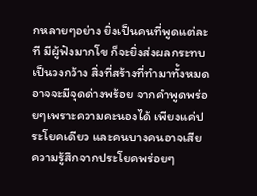กหลายๆอย่าง ยิ่งเป็นคนที่พูดแต่ละที มีผู้ฟังมากโข ก็จะยิ่งส่งผลกระทบเป็นวงกว้าง สิ่งที่สร้างที่ทำมาทั้งหมด อาจจะมีจุดด่างพร้อย จากคำพูดพร่อยๆเพราะความคะนองได้ เพียงแค่ประโยคเดียว และคนบางคนอาจเสียความรู้สึกจากประโยคพร่อยๆ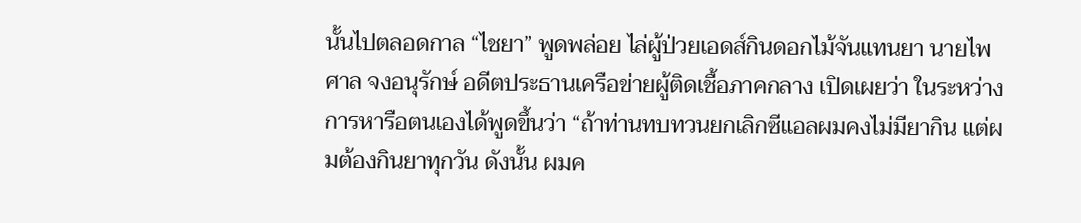นั้นไปตลอดกาล “ไชยา” พูดพล่อย ไล่ผู้ป่วยเอดส์กินดอกไม้จันแทนยา นายไพศาล จงอนุรักษ์ อดีตประธานเครือข่ายผู้ติดเชื้อภาคกลาง เปิดเผยว่า ในระหว่างการหารือตนเองได้พูดขึ้นว่า “ถ้าท่านทบทวนยกเลิกซีแอลผมคงไม่มียากิน แต่ผมต้องกินยาทุกวัน ดังนั้น ผมค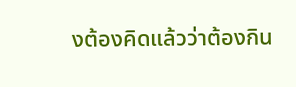งต้องคิดแล้วว่าต้องกิน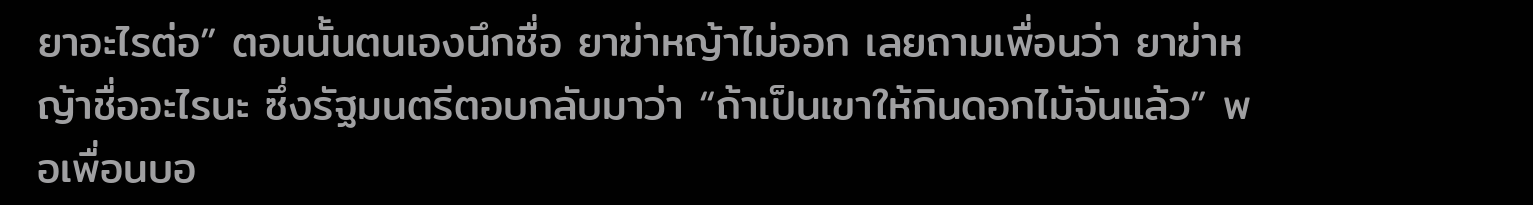ยาอะไรต่อ” ตอนนั้นตนเองนึกชื่อ ยาฆ่าหญ้าไม่ออก เลยถามเพื่อนว่า ยาฆ่าหญ้าชื่ออะไรนะ ซึ่งรัฐมนตรีตอบกลับมาว่า “ถ้าเป็นเขาให้กินดอกไม้จันแล้ว” พอเพื่อนบอ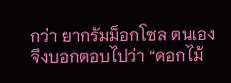กว่า ยากรัมม็อกโซล ตนเองจึงบอกตอบไปว่า “ดอกไม้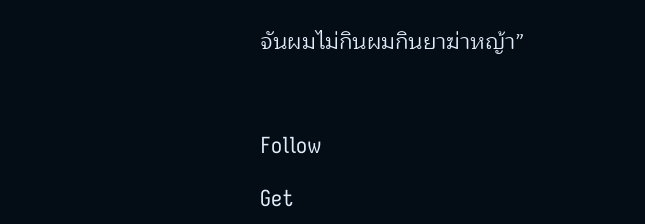จันผมไม่กินผมกินยาฆ่าหญ้า”



Follow

Get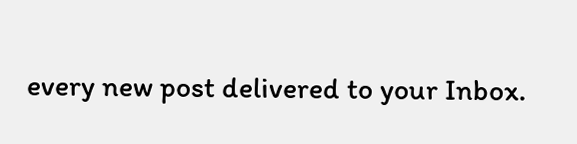every new post delivered to your Inbox.